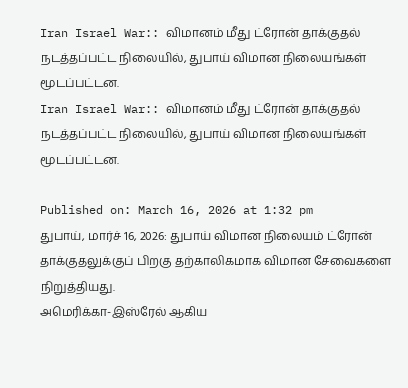Iran Israel War:: விமானம் மீது ட்ரோன் தாக்குதல் நடத்தப்பட்ட நிலையில், துபாய் விமான நிலையங்கள் மூடப்பட்டன.
Iran Israel War:: விமானம் மீது ட்ரோன் தாக்குதல் நடத்தப்பட்ட நிலையில், துபாய் விமான நிலையங்கள் மூடப்பட்டன.

Published on: March 16, 2026 at 1:32 pm
துபாய், மார்ச் 16, 2026: துபாய் விமான நிலையம் ட்ரோன் தாக்குதலுக்குப் பிறகு தற்காலிகமாக விமான சேவைகளை நிறுத்தியது.
அமெரிக்கா-இஸ்ரேல் ஆகிய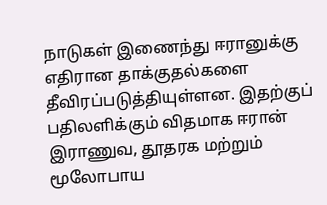நாடுகள் இணைந்து ஈரானுக்கு எதிரான தாக்குதல்களை தீவிரப்படுத்தியுள்ளன. இதற்குப் பதிலளிக்கும் விதமாக ஈரான் இராணுவ, தூதரக மற்றும் மூலோபாய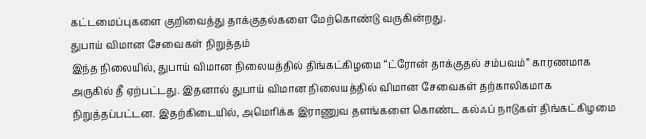கட்டமைப்புகளை குறிவைத்து தாக்குதல்களை மேற்கொண்டு வருகின்றது.
துபாய் விமான சேவைகள் நிறுத்தம்
இந்த நிலையில், துபாய் விமான நிலையத்தில் திங்கட்கிழமை “ட்ரோன் தாக்குதல் சம்பவம்” காரணமாக அருகில் தீ ஏற்பட்டது. இதனால் துபாய் விமான நிலையத்தில் விமான சேவைகள் தற்காலிகமாக நிறுத்தப்பட்டன. இதற்கிடையில், அமெரிக்க இராணுவ தளங்களை கொண்ட கல்ஃப் நாடுகள் திங்கட்கிழமை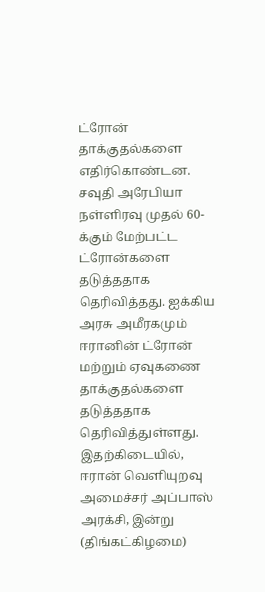ட்ரோன் தாக்குதல்களை எதிர்கொண்டன.
சவுதி அரேபியா நள்ளிரவு முதல் 60-க்கும் மேற்பட்ட ட்ரோன்களை தடுத்ததாக தெரிவித்தது. ஐக்கிய அரசு அமீரகமும் ஈரானின் ட்ரோன் மற்றும் ஏவுகணை தாக்குதல்களை தடுத்ததாக தெரிவித்துள்ளது.
இதற்கிடையில், ஈரான் வெளியுறவு அமைச்சர் அப்பாஸ் அரக்சி, இன்று (திங்கட்கிழமை)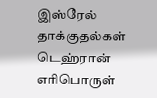இஸ்ரேல் தாக்குதல்கள் டெஹ்ரான் எரிபொருள்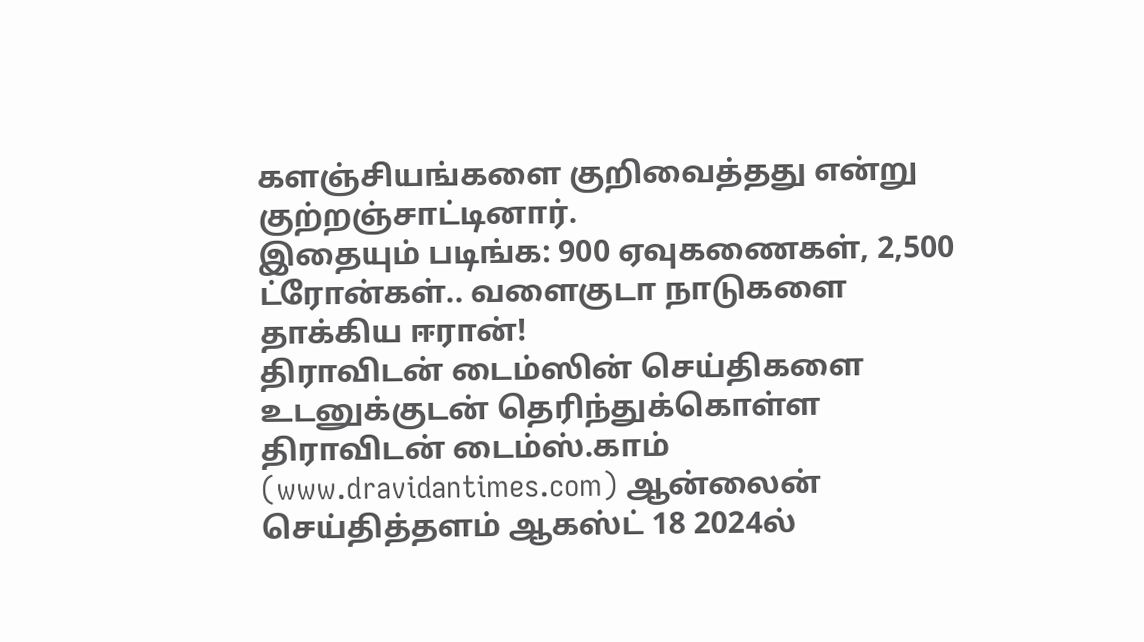களஞ்சியங்களை குறிவைத்தது என்று குற்றஞ்சாட்டினார்.
இதையும் படிங்க: 900 ஏவுகணைகள், 2,500 ட்ரோன்கள்.. வளைகுடா நாடுகளை தாக்கிய ஈரான்!
திராவிடன் டைம்ஸின் செய்திகளை உடனுக்குடன் தெரிந்துக்கொள்ள
திராவிடன் டைம்ஸ்.காம் (www.dravidantimes.com) ஆன்லைன் செய்தித்தளம் ஆகஸ்ட் 18 2024ல்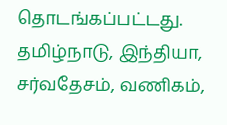தொடங்கப்பட்டது. தமிழ்நாடு, இந்தியா, சர்வதேசம், வணிகம்,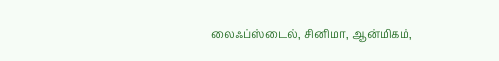லைஃப்ஸ்டைல், சினிமா, ஆன்மிகம்,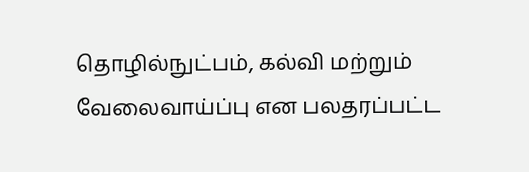தொழில்நுட்பம், கல்வி மற்றும் வேலைவாய்ப்பு என பலதரப்பட்ட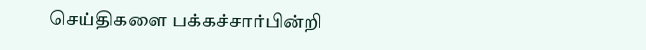செய்திகளை பக்கச்சார்பின்றி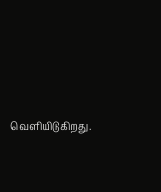வெளியிடுகிறது.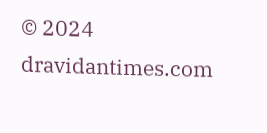© 2024 dravidantimes.com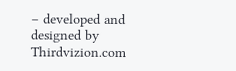– developed and designed by Thirdvizion.com